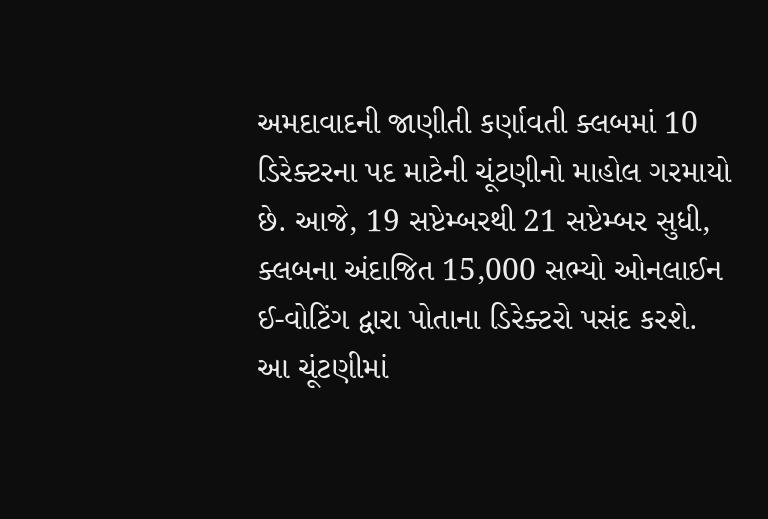અમદાવાદની જાણીતી કર્ણાવતી ક્લબમાં 10 ડિરેક્ટરના પદ માટેની ચૂંટણીનો માહોલ ગરમાયો છે. આજે, 19 સપ્ટેમ્બરથી 21 સપ્ટેમ્બર સુધી, ક્લબના અંદાજિત 15,000 સભ્યો ઓનલાઈન ઈ-વોટિંગ દ્વારા પોતાના ડિરેક્ટરો પસંદ કરશે. આ ચૂંટણીમાં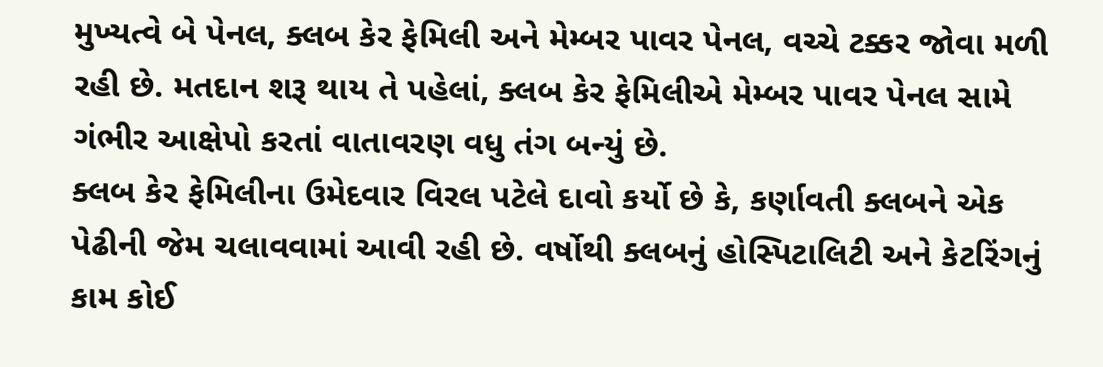મુખ્યત્વે બે પેનલ, ક્લબ કેર ફેમિલી અને મેમ્બર પાવર પેનલ, વચ્ચે ટક્કર જોવા મળી રહી છે. મતદાન શરૂ થાય તે પહેલાં, ક્લબ કેર ફેમિલીએ મેમ્બર પાવર પેનલ સામે ગંભીર આક્ષેપો કરતાં વાતાવરણ વધુ તંગ બન્યું છે.
ક્લબ કેર ફેમિલીના ઉમેદવાર વિરલ પટેલે દાવો કર્યો છે કે, કર્ણાવતી ક્લબને એક પેઢીની જેમ ચલાવવામાં આવી રહી છે. વર્ષોથી ક્લબનું હોસ્પિટાલિટી અને કેટરિંગનું કામ કોઈ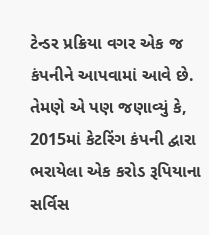ટેન્ડર પ્રક્રિયા વગર એક જ કંપનીને આપવામાં આવે છે. તેમણે એ પણ જણાવ્યું કે, 2015માં કેટરિંગ કંપની દ્વારા ભરાયેલા એક કરોડ રૂપિયાના સર્વિસ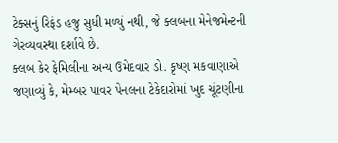ટેક્સનું રિફંડ હજુ સુધી મળ્યું નથી, જે ક્લબના મેનેજમેન્ટની ગેરવ્યવસ્થા દર્શાવે છે.
ક્લબ કેર ફેમિલીના અન્ય ઉમેદવાર ડો. કૃષ્ણ મકવાણાએ જણાવ્યું કે, મેમ્બર પાવર પેનલના ટેકેદારોમાં ખુદ ચૂંટણીના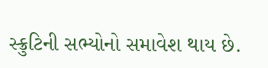સ્ક્રુટિની સભ્યોનો સમાવેશ થાય છે.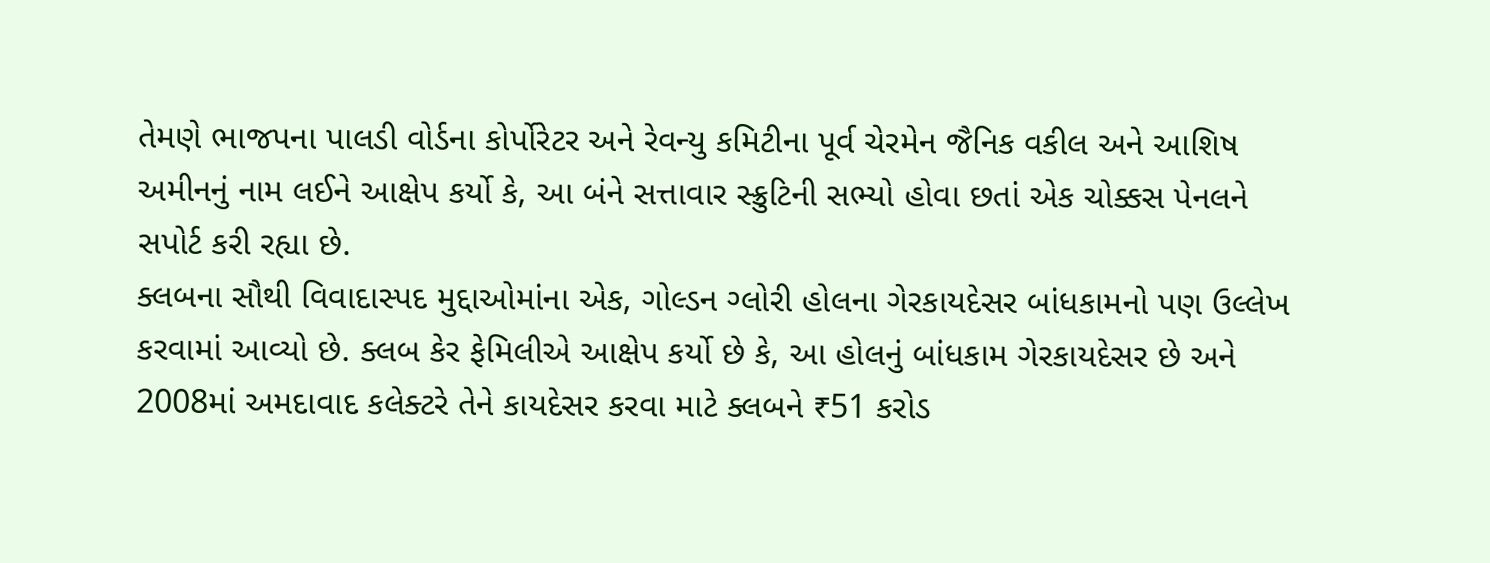તેમણે ભાજપના પાલડી વોર્ડના કોર્પોરેટર અને રેવન્યુ કમિટીના પૂર્વ ચેરમેન જૈનિક વકીલ અને આશિષ અમીનનું નામ લઈને આક્ષેપ કર્યો કે, આ બંને સત્તાવાર સ્ક્રુટિની સભ્યો હોવા છતાં એક ચોક્કસ પેનલને સપોર્ટ કરી રહ્યા છે.
ક્લબના સૌથી વિવાદાસ્પદ મુદ્દાઓમાંના એક, ગોલ્ડન ગ્લોરી હોલના ગેરકાયદેસર બાંધકામનો પણ ઉલ્લેખ કરવામાં આવ્યો છે. ક્લબ કેર ફેમિલીએ આક્ષેપ કર્યો છે કે, આ હોલનું બાંધકામ ગેરકાયદેસર છે અને 2008માં અમદાવાદ કલેક્ટરે તેને કાયદેસર કરવા માટે ક્લબને ₹51 કરોડ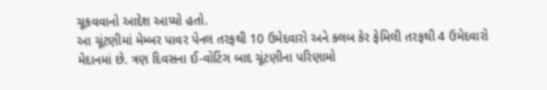ચૂકવવાનો આદેશ આપ્યો હતો.
આ ચૂંટણીમાં મેમ્બર પાવર પેનલ તરફથી 10 ઉમેદવારો અને ક્લબ કેર ફેમિલી તરફથી 4 ઉમેદવારો મેદાનમાં છે. ત્રણ દિવસના ઈ-વોટિંગ બાદ ચૂંટણીના પરિણામો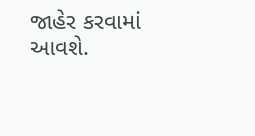જાહેર કરવામાં આવશે.